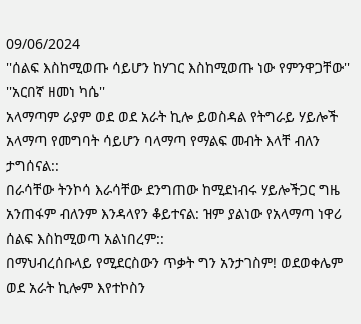09/06/2024
''ሰልፍ እስከሚወጡ ሳይሆን ከሃገር እስከሚወጡ ነው የምንዋጋቸው''
''አርበኛ ዘመነ ካሴ''
አላማጣም ራያም ወደ ወደ አራት ኪሎ ይወስዳል የትግራይ ሃይሎች አላማጣ የመግባት ሳይሆን ባላማጣ የማልፍ መብት እላቸ ብለን ታግሰናል::
በራሳቸው ትንኮሳ እራሳቸው ደንግጠው ከሚደነብሩ ሃይሎችጋር ግዜ አንጠፋም ብለንም እንዳላየን ቆይተናል: ዝም ያልነው የአላማጣ ነዋሪ ሰልፍ እስከሚወጣ አልነበረም::
በማህብረሰቡላይ የሚደርስውን ጥቃት ግን አንታገስም! ወደወቀሌም ወደ አራት ኪሎም እየተኮስን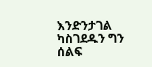እንድንታገል ካስገደዱን ግን ሰልፍ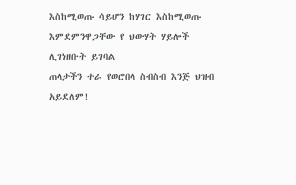እስከሚወጡ ሳይሆን ከሃገር እስከሚወጡ እምደምንዋጋቸው የ ህውሃት ሃይሎች ሊገነዘቡት ይገባል
ጠላታችን ተራ የወሮበላ ስብስብ እንጅ ህዝብ አይደለም!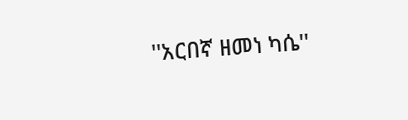''አርበኛ ዘመነ ካሴ''